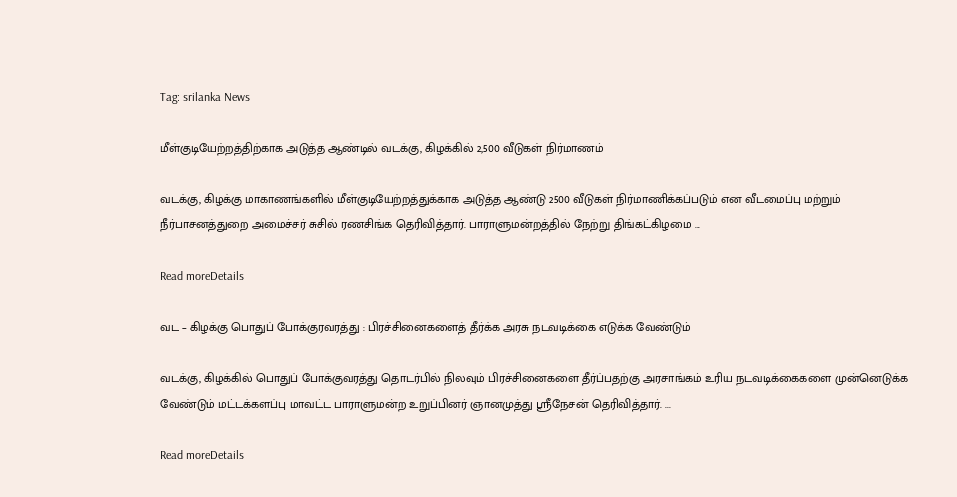Tag: srilanka News

மீள்குடியேற்றத்திற்காக அடுத்த ஆண்டில் வடக்கு, கிழக்கில் 2,500 வீடுகள் நிர்மாணம்

வடக்கு, கிழக்கு மாகாணங்களில் மீள்குடியேற்றத்துக்காக அடுத்த ஆண்டு 2500 வீடுகள் நிர்மாணிக்கப்படும் என வீடமைப்பு மற்றும் நீர்பாசனத்துறை அமைச்சர் சுசில் ரணசிங்க தெரிவித்தார். பாராளுமன்றத்தில் நேற்று திங்கட்கிழமை ...

Read moreDetails

வட – கிழக்கு பொதுப் போக்குரவரத்து : பிரச்சினைகளைத் தீர்க்க அரசு நடவடிக்கை எடுக்க வேண்டும்

வடக்கு, கிழக்கில் பொதுப் போக்குவரத்து தொடர்பில் நிலவும் பிரச்சினைகளை தீர்ப்பதற்கு அரசாங்கம் உரிய நடவடிக்கைகளை முன்னெடுக்க வேண்டும் மட்டக்களப்பு மாவட்ட பாராளுமன்ற உறுப்பினர் ஞானமுத்து ஸ்ரீநேசன் தெரிவித்தார். ...

Read moreDetails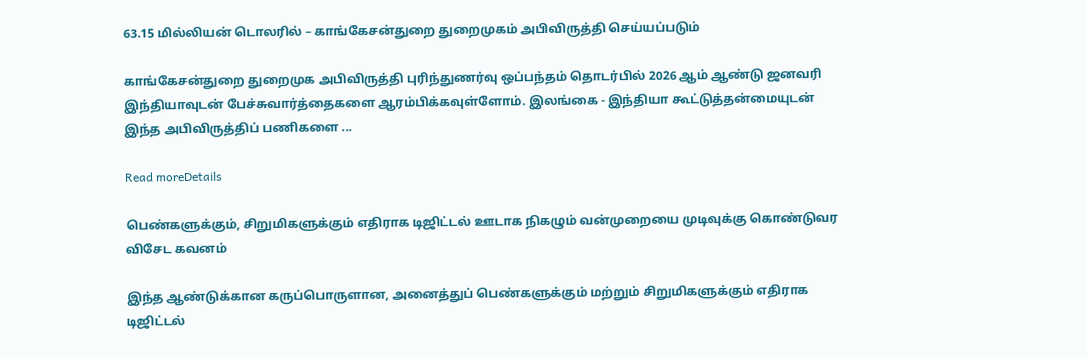63.15 மில்லியன் டொலரில் – காங்கேசன்துறை துறைமுகம் அபிவிருத்தி செய்யப்படும்

காங்கேசன்துறை துறைமுக அபிவிருத்தி புரிந்துணர்வு ஒப்பந்தம் தொடர்பில் 2026 ஆம் ஆண்டு ஜனவரி இந்தியாவுடன் பேச்சுவார்த்தைகளை ஆரம்பிக்கவுள்ளோம். இலங்கை - இந்தியா கூட்டுத்தன்மையுடன் இந்த அபிவிருத்திப் பணிகளை ...

Read moreDetails

பெண்களுக்கும், சிறுமிகளுக்கும் எதிராக டிஜிட்டல் ஊடாக நிகழும் வன்முறையை முடிவுக்கு கொண்டுவர விசேட கவனம்

இந்த ஆண்டுக்கான கருப்பொருளான, அனைத்துப் பெண்களுக்கும் மற்றும் சிறுமிகளுக்கும் எதிராக டிஜிட்டல்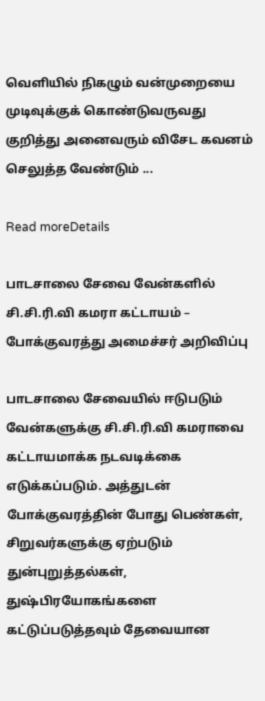வெளியில் நிகழும் வன்முறையை முடிவுக்குக் கொண்டுவருவது குறித்து அனைவரும் விசேட கவனம் செலுத்த வேண்டும் ...

Read moreDetails

பாடசாலை சேவை வேன்களில் சி.சி.ரி.வி கமரா கட்டாயம் – போக்குவரத்து அமைச்சர் அறிவிப்பு

பாடசாலை சேவையில் ஈடுபடும் வேன்களுக்கு சி.சி.ரி.வி கமராவை கட்டாயமாக்க நடவடிக்கை எடுக்கப்படும். அத்துடன் போக்குவரத்தின் போது பெண்கள், சிறுவர்களுக்கு ஏற்படும் துன்புறுத்தல்கள், துஷ்பிரயோகங்களை கட்டுப்படுத்தவும் தேவையான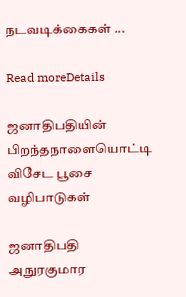நடவடிக்கைகள் ...

Read moreDetails

ஜனாதிபதியின் பிறந்தநாளையொட்டி விசேட பூசை வழிபாடுகள்

ஜனாதிபதி அநுரகுமார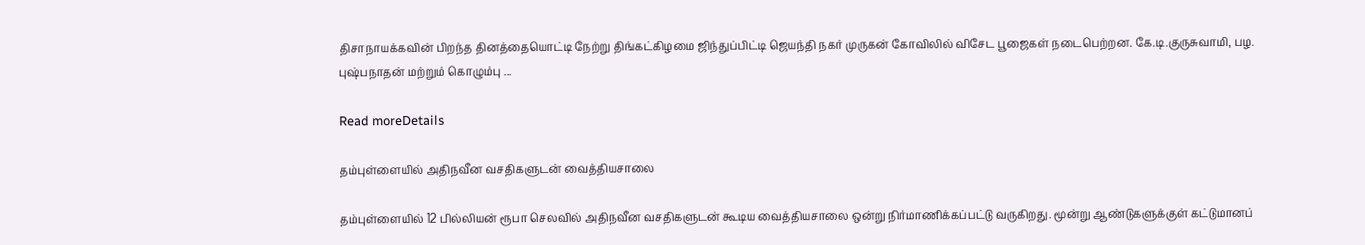திசாநாயக்கவின் பிறந்த தினத்தையொட்டி நேற்று திங்கட்கிழமை ஜிந்துப்பிட்டி ஜெயந்தி நகர் முருகன் கோவிலில் விசேட பூஜைகள் நடைபெற்றன. கே.டி.குருசுவாமி, பழ. புஷ்பநாதன் மற்றும் கொழும்பு ...

Read moreDetails

தம்புள்ளையில் அதிநவீன வசதிகளுடன் வைத்தியசாலை

தம்புள்ளையில் 12 பில்லியன் ரூபா செலவில் அதிநவீன வசதிகளுடன் கூடிய வைத்தியசாலை ஒன்று நிர்மாணிக்கப்பட்டு வருகிறது. மூன்று ஆண்டுகளுக்குள் கட்டுமானப்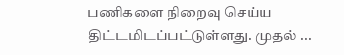பணிகளை நிறைவு செய்ய திட்டமிடப்பட்டுள்ளது. முதல் ...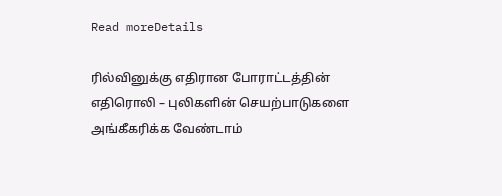Read moreDetails

ரில்வினுக்கு எதிரான போராட்டத்தின் எதிரொலி – புலிகளின் செயற்பாடுகளை அங்கீகரிக்க வேண்டாம்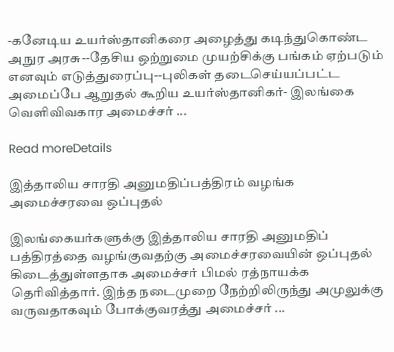-கனேடிய உயர்ஸ்தானிகரை அழைத்து கடிந்துகொண்ட அநுர அரசு--தேசிய ஒற்றுமை முயற்சிக்கு பங்கம் ஏற்படும் எனவும் எடுத்துரைப்பு--புலிகள் தடைசெய்யப்பட்ட அமைப்பே ஆறுதல் கூறிய உயர்ஸ்தானிகர்- இலங்கை வெளிவிவகார அமைச்சர் ...

Read moreDetails

இத்தாலிய சாரதி அனுமதிப்பத்திரம் வழங்க அமைச்சரவை ஒப்புதல்

இலங்கையர்களுக்கு இத்தாலிய சாரதி அனுமதிப் பத்திரத்தை வழங்குவதற்கு அமைச்சரவையின் ஒப்புதல் கிடைத்துள்ளதாக அமைச்சர் பிமல் ரத்நாயக்க தெரிவித்தார். இந்த நடைமுறை நேற்றிலிருந்து அமுலுக்கு வருவதாகவும் போக்குவரத்து அமைச்சர் ...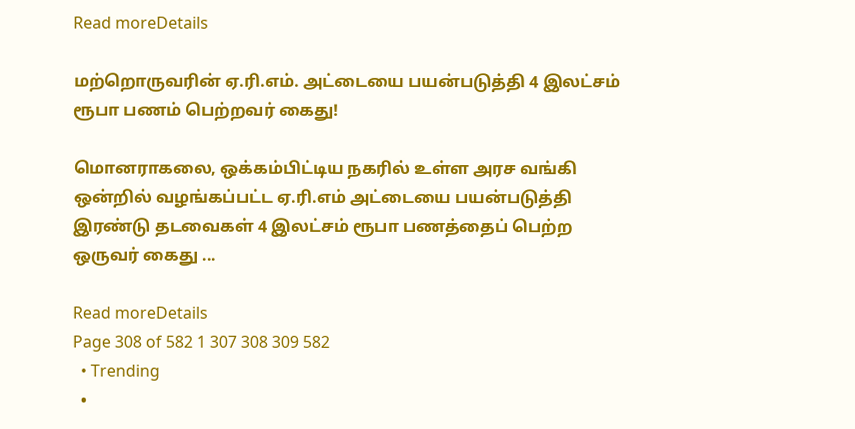Read moreDetails

மற்றொருவரின் ஏ.ரி.எம். அட்டையை பயன்படுத்தி 4 இலட்சம் ரூபா பணம் பெற்றவர் கைது!

மொனராகலை, ஒக்கம்பிட்டிய நகரில் உள்ள அரச வங்கி ஒன்றில் வழங்கப்பட்ட ஏ.ரி.எம் அட்டையை பயன்படுத்தி இரண்டு தடவைகள் 4 இலட்சம் ரூபா பணத்தைப் பெற்ற ஒருவர் கைது ...

Read moreDetails
Page 308 of 582 1 307 308 309 582
  • Trending
  •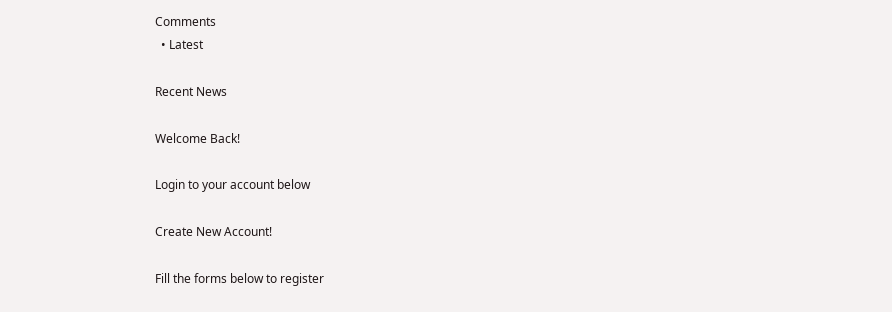Comments
  • Latest

Recent News

Welcome Back!

Login to your account below

Create New Account!

Fill the forms below to register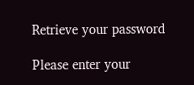Retrieve your password

Please enter your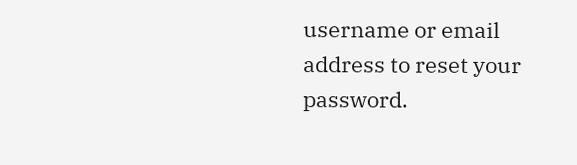username or email address to reset your password.